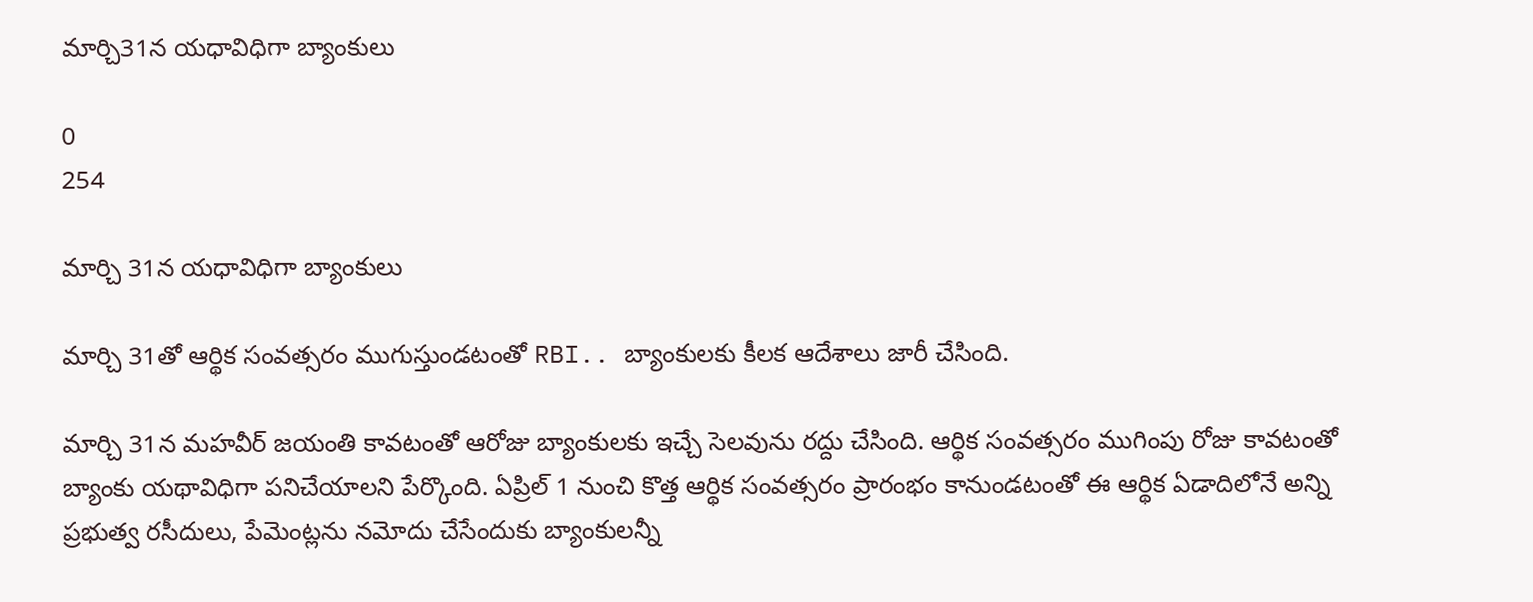మార్చి31న యధావిధిగా బ్యాంకులు

0
254

మార్చి 31న యధావిధిగా బ్యాంకులు

మార్చి 31తో ఆర్థిక సంవత్సరం ముగుస్తుండటంతో RBI.. బ్యాంకులకు కీలక ఆదేశాలు జారీ చేసింది.

మార్చి 31న మహవీర్ జయంతి కావటంతో ఆరోజు బ్యాంకులకు ఇచ్చే సెలవును రద్దు చేసింది. ఆర్థిక సంవత్సరం ముగింపు రోజు కావటంతో బ్యాంకు యథావిధిగా పనిచేయాలని పేర్కొంది. ఏప్రిల్ 1 నుంచి కొత్త ఆర్థిక సంవత్సరం ప్రారంభం కానుండటంతో ఈ ఆర్థిక ఏడాదిలోనే అన్ని ప్రభుత్వ రసీదులు, పేమెంట్లను నమోదు చేసేందుకు బ్యాంకులన్నీ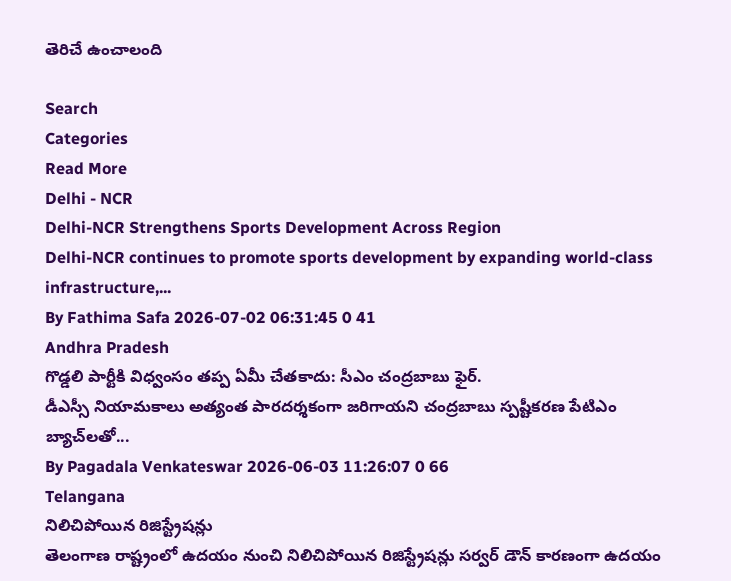తెరిచే ఉంచాలంది

Search
Categories
Read More
Delhi - NCR
Delhi-NCR Strengthens Sports Development Across Region
Delhi-NCR continues to promote sports development by expanding world-class infrastructure,...
By Fathima Safa 2026-07-02 06:31:45 0 41
Andhra Pradesh
గొడ్డలి పార్టీకి విధ్వంసం తప్ప ఏమీ చేతకాదు: సీఎం చంద్రబాబు ఫైర్.
డీఎస్సీ నియామకాలు అత్యంత పారదర్శకంగా జరిగాయని చంద్రబాబు స్పష్టీకరణ పేటిఎం బ్యాచ్‌లతో...
By Pagadala Venkateswar 2026-06-03 11:26:07 0 66
Telangana
నిలిచిపోయిన రిజిస్ట్రేషన్లు
తెలంగాణ రాష్ట్రంలో ఉదయం నుంచి నిలిచిపోయిన రిజిస్ట్రేషన్లు సర్వర్ డౌన్‌ కారణంగా ఉదయం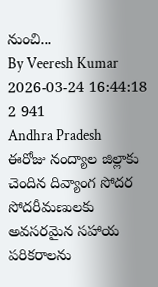నుంచి...
By Veeresh Kumar 2026-03-24 16:44:18 2 941
Andhra Pradesh
ఈరోజు నంద్యాల జిల్లాకు చెందిన దివ్యాంగ సోదర సోదరీమణులకు అవసరమైన సహాయ పరికరాలను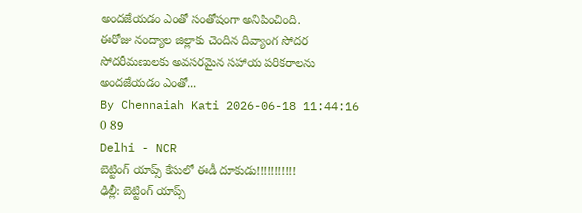అందజేయడం ఎంతో సంతోషంగా అనిపించింది.
ఈరోజు నంద్యాల జిల్లాకు చెందిన దివ్యాంగ సోదర సోదరీమణులకు అవసరమైన సహాయ పరికరాలను అందజేయడం ఎంతో...
By Chennaiah Kati 2026-06-18 11:44:16 0 89
Delhi - NCR
బెట్టింగ్‌ యాప్స్‌ కేసులో ఈడీ దూకుడు!!!!!!!!!!!
ఢిల్లీ: బెట్టింగ్‌ యాప్స్‌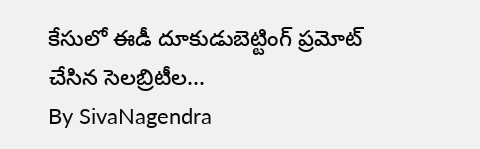కేసులో ఈడీ దూకుడుబెట్టింగ్ ప్రమోట్‌ చేసిన సెలబ్రిటీల...
By SivaNagendra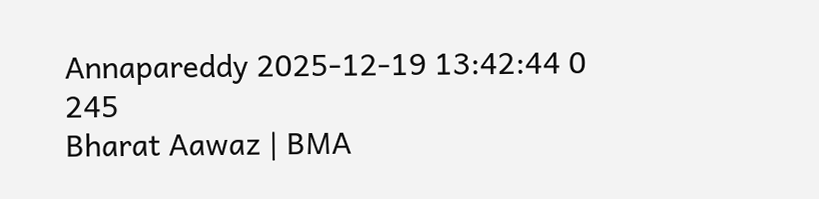Annapareddy 2025-12-19 13:42:44 0 245
Bharat Aawaz | BMA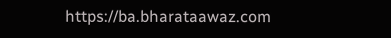https://ba.bharataawaz.com